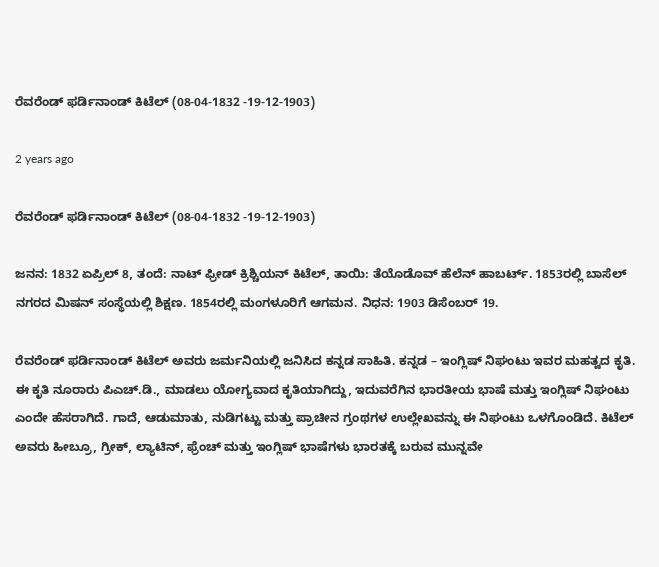ರೆವರೆಂಡ್‌ ಫರ್ಡಿನಾಂಡ್ ಕಿಟೆಲ್ (08-04-1832 -19-12-1903)

2 years ago

ರೆವರೆಂಡ್‌ ಫರ್ಡಿನಾಂಡ್ ಕಿಟೆಲ್ (08-04-1832 -19-12-1903)

ಜನನ: 1832 ಏಪ್ರಿಲ್ 8, ತಂದೆ: ನಾಟ್‌ ಫ್ರೀಡ್ ಕ್ರಿಶ್ಚಿಯನ್ ಕಿಟೆಲ್, ತಾಯಿ: ತೆಯೊಡೊವ್ ಹೆಲೆನ್ ಹಾಬರ್ಟ್. 1853ರಲ್ಲಿ ಬಾಸೆಲ್ ನಗರದ ಮಿಷನ್ ಸಂಸ್ಥೆಯಲ್ಲಿ ಶಿಕ್ಷಣ. 1854ರಲ್ಲಿ ಮಂಗಳೂರಿಗೆ ಆಗಮನ. ನಿಧನ: 1903 ಡಿಸೆಂಬರ್ 19.

ರೆವರೆಂಡ್ ಫರ್ಡಿನಾಂಡ್ ಕಿಟೆಲ್ ಅವರು ಜರ್ಮನಿಯಲ್ಲಿ ಜನಿಸಿದ ಕನ್ನಡ ಸಾಹಿತಿ. ಕನ್ನಡ – ಇಂಗ್ಲಿಷ್ ನಿಘಂಟು ಇವರ ಮಹತ್ವದ ಕೃತಿ. ಈ ಕೃತಿ ನೂರಾರು ಪಿಎಚ್.ಡಿ., ಮಾಡಲು ಯೋಗ್ಯವಾದ ಕೃತಿಯಾಗಿದ್ದು, ಇದುವರೆಗಿನ ಭಾರತೀಯ ಭಾಷೆ ಮತ್ತು ಇಂಗ್ಲಿಷ್ ನಿಘಂಟು ಎಂದೇ ಹೆಸರಾಗಿದೆ. ಗಾದೆ, ಆಡುಮಾತು, ನುಡಿಗಟ್ಟು ಮತ್ತು ಪ್ರಾಚೀನ ಗ್ರಂಥಗಳ ಉಲ್ಲೇಖವನ್ನು ಈ ನಿಘಂಟು ಒಳಗೊಂಡಿದೆ. ಕಿಟೆಲ್ ಅವರು ಹೀಬ್ರೂ, ಗ್ರೀಕ್, ಲ್ಯಾಟಿನ್, ಫ್ರೆಂಚ್ ಮತ್ತು ಇಂಗ್ಲಿಷ್ ಭಾಷೆಗಳು ಭಾರತಕ್ಕೆ ಬರುವ ಮುನ್ನವೇ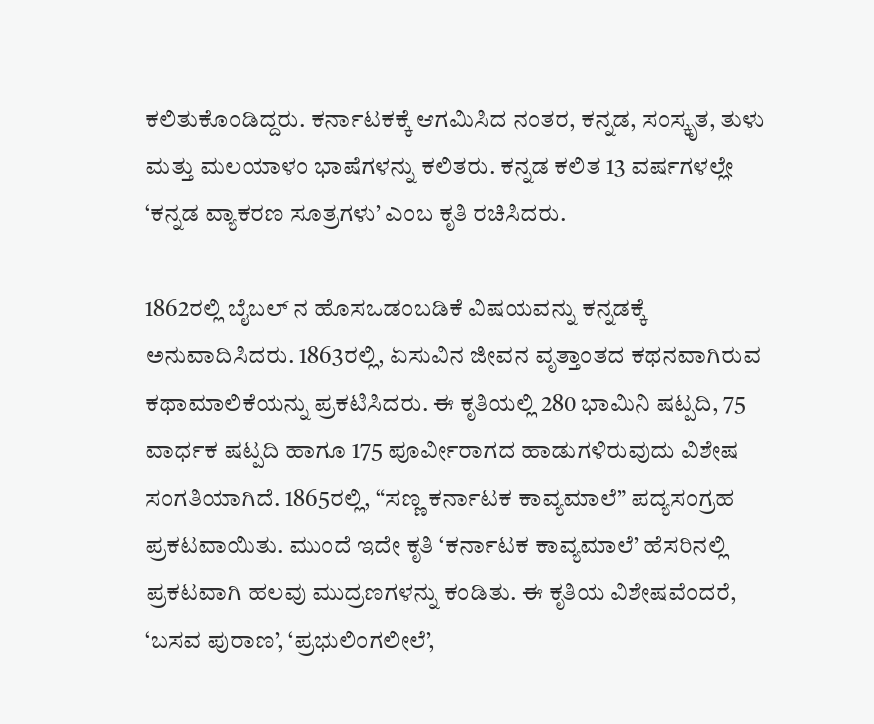ಕಲಿತುಕೊಂಡಿದ್ದರು. ಕರ್ನಾಟಕಕ್ಕೆ ಆಗಮಿಸಿದ ನಂತರ, ಕನ್ನಡ, ಸಂಸ್ಕೃತ, ತುಳು ಮತ್ತು ಮಲಯಾಳಂ ಭಾಷೆಗಳನ್ನು ಕಲಿತರು. ಕನ್ನಡ ಕಲಿತ 13 ವರ್ಷಗಳಲ್ಲೇ ‘ಕನ್ನಡ ವ್ಯಾಕರಣ ಸೂತ್ರಗಳು’ ಎಂಬ ಕೃತಿ ರಚಿಸಿದರು.

1862ರಲ್ಲಿ ಬೈಬಲ್ ನ ಹೊಸಒಡಂಬಡಿಕೆ ವಿಷಯವನ್ನು ಕನ್ನಡಕ್ಕೆ ಅನುವಾದಿಸಿದರು. 1863ರಲ್ಲಿ, ಏಸುವಿನ ಜೀವನ ವೃತ್ತಾಂತದ ಕಥನವಾಗಿರುವ ಕಥಾಮಾಲಿಕೆಯನ್ನು ಪ್ರಕಟಿಸಿದರು. ಈ ಕೃತಿಯಲ್ಲಿ 280 ಭಾಮಿನಿ ಷಟ್ಪದಿ, 75 ವಾರ್ಧಕ ಷಟ್ಪದಿ ಹಾಗೂ 175 ಪೂರ್ವೀರಾಗದ ಹಾಡುಗಳಿರುವುದು ವಿಶೇಷ ಸಂಗತಿಯಾಗಿದೆ. 1865ರಲ್ಲಿ, “ಸಣ್ಣ ಕರ್ನಾಟಕ ಕಾವ್ಯಮಾಲೆ” ಪದ್ಯಸಂಗ್ರಹ ಪ್ರಕಟವಾಯಿತು. ಮುಂದೆ ಇದೇ ಕೃತಿ ‘ಕರ್ನಾಟಕ ಕಾವ್ಯಮಾಲೆ’ ಹೆಸರಿನಲ್ಲಿ ಪ್ರಕಟವಾಗಿ ಹಲವು ಮುದ್ರಣಗಳನ್ನು ಕಂಡಿತು. ಈ ಕೃತಿಯ ವಿಶೇಷವೆಂದರೆ, ‘ಬಸವ ಪುರಾಣ’, ‘ಪ್ರಭುಲಿಂಗಲೀಲೆ’,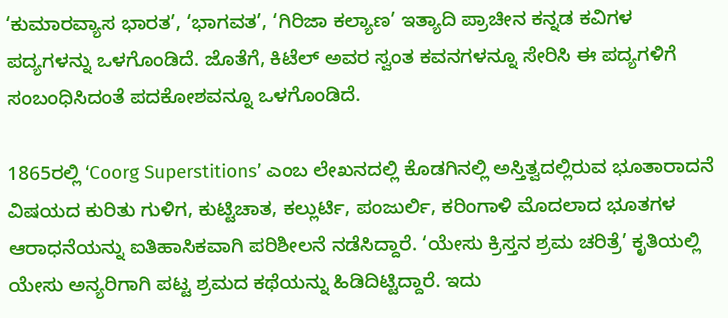‘ಕುಮಾರವ್ಯಾಸ ಭಾರತ’, ‘ಭಾಗವತ’, ‘ಗಿರಿಜಾ ಕಲ್ಯಾಣ’ ಇತ್ಯಾದಿ ಪ್ರಾಚೀನ ಕನ್ನಡ ಕವಿಗಳ ಪದ್ಯಗಳನ್ನು ಒಳಗೊಂಡಿದೆ. ಜೊತೆಗೆ, ಕಿಟೆಲ್ ಅವರ ಸ್ವಂತ ಕವನಗಳನ್ನೂ ಸೇರಿಸಿ ಈ ಪದ್ಯಗಳಿಗೆ ಸಂಬಂಧಿಸಿದಂತೆ ಪದಕೋಶವನ್ನೂ ಒಳಗೊಂಡಿದೆ.

1865ರಲ್ಲಿ ‘Coorg Superstitions’ ಎಂಬ ಲೇಖನದಲ್ಲಿ ಕೊಡಗಿನಲ್ಲಿ ಅಸ್ತಿತ್ವದಲ್ಲಿರುವ ಭೂತಾರಾದನೆ ವಿಷಯದ ಕುರಿತು ಗುಳಿಗ, ಕುಟ್ಟಿಚಾತ, ಕಲ್ಲುರ್ಟಿ, ಪಂಜುರ್ಲಿ, ಕರಿಂಗಾಳಿ ಮೊದಲಾದ ಭೂತಗಳ ಆರಾಧನೆಯನ್ನು ಐತಿಹಾಸಿಕವಾಗಿ ಪರಿಶೀಲನೆ ನಡೆಸಿದ್ದಾರೆ. ‘ಯೇಸು ಕ್ರಿಸ್ತನ ಶ್ರಮ ಚರಿತ್ರೆ’ ಕೃತಿಯಲ್ಲಿ ಯೇಸು ಅನ್ಯರಿಗಾಗಿ ಪಟ್ಟ ಶ್ರಮದ ಕಥೆಯನ್ನು ಹಿಡಿದಿಟ್ಟಿದ್ದಾರೆ. ಇದು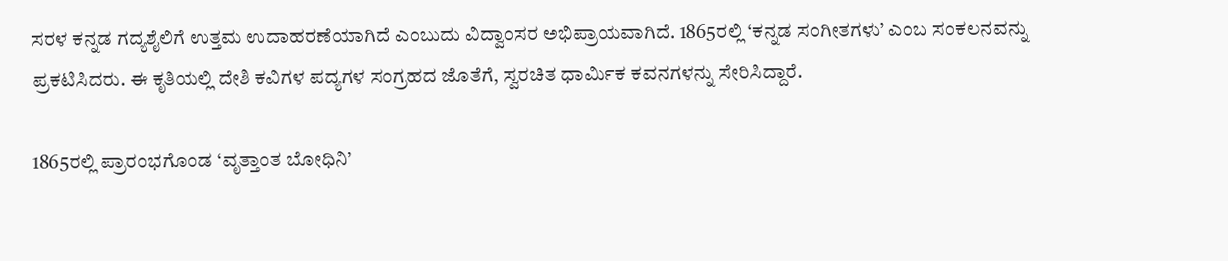ಸರಳ ಕನ್ನಡ ಗದ್ಯಶೈಲಿಗೆ ಉತ್ತಮ ಉದಾಹರಣೆಯಾಗಿದೆ ಎಂಬುದು ವಿದ್ವಾಂಸರ ಅಭಿಪ್ರಾಯವಾಗಿದೆ. 1865ರಲ್ಲಿ ‘ಕನ್ನಡ ಸಂಗೀತಗಳು’ ಎಂಬ ಸಂಕಲನವನ್ನು ಪ್ರಕಟಿಸಿದರು. ಈ ಕೃತಿಯಲ್ಲಿ ದೇಶಿ ಕವಿಗಳ ಪದ್ಯಗಳ ಸಂಗ್ರಹದ ಜೊತೆಗೆ, ಸ್ವರಚಿತ ಧಾರ್ಮಿಕ ಕವನಗಳನ್ನು ಸೇರಿಸಿದ್ದಾರೆ.

1865ರಲ್ಲಿ ಪ್ರಾರಂಭಗೊಂಡ ‘ವೃತ್ತಾಂತ ಬೋಧಿನಿ’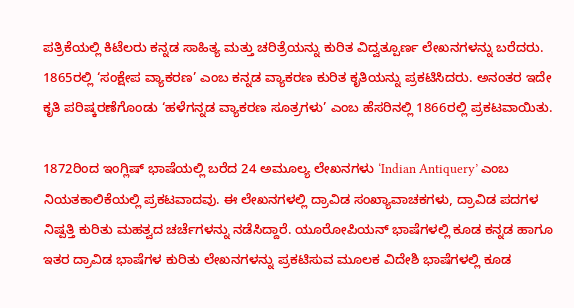ಪತ್ರಿಕೆಯಲ್ಲಿ ಕಿಟೆಲರು ಕನ್ನಡ ಸಾಹಿತ್ಯ ಮತ್ತು ಚರಿತ್ರೆಯನ್ನು ಕುರಿತ ವಿದ್ವತ್ಪೂರ್ಣ ಲೇಖನಗಳನ್ನು ಬರೆದರು. 1865ರಲ್ಲಿ ‘ಸಂಕ್ಷೇಪ ವ್ಯಾಕರಣ’ ಎಂಬ ಕನ್ನಡ ವ್ಯಾಕರಣ ಕುರಿತ ಕೃತಿಯನ್ನು ಪ್ರಕಟಿಸಿದರು. ಅನಂತರ ಇದೇ ಕೃತಿ ಪರಿಷ್ಕರಣೆಗೊಂಡು ‘ಹಳೆಗನ್ನಡ ವ್ಯಾಕರಣ ಸೂತ್ರಗಳು’ ಎಂಬ ಹೆಸರಿನಲ್ಲಿ 1866ರಲ್ಲಿ ಪ್ರಕಟವಾಯಿತು.

1872ರಿಂದ ಇಂಗ್ಲಿಷ್ ಭಾಷೆಯಲ್ಲಿ ಬರೆದ 24 ಅಮೂಲ್ಯ ಲೇಖನಗಳು ‘Indian Antiquery’ ಎಂಬ ನಿಯತಕಾಲಿಕೆಯಲ್ಲಿ ಪ್ರಕಟವಾದವು. ಈ ಲೇಖನಗಳಲ್ಲಿ ದ್ರಾವಿಡ ಸಂಖ್ಯಾವಾಚಕಗಳು, ದ್ರಾವಿಡ ಪದಗಳ ನಿಷ್ಪತ್ತಿ ಕುರಿತು ಮಹತ್ವದ ಚರ್ಚೆಗಳನ್ನು ನಡೆಸಿದ್ದಾರೆ. ಯೂರೋಪಿಯನ್ ಭಾಷೆಗಳಲ್ಲಿ ಕೂಡ ಕನ್ನಡ ಹಾಗೂ ಇತರ ದ್ರಾವಿಡ ಭಾಷೆಗಳ ಕುರಿತು ಲೇಖನಗಳನ್ನು ಪ್ರಕಟಿಸುವ ಮೂಲಕ ವಿದೇಶಿ ಭಾಷೆಗಳಲ್ಲಿ ಕೂಡ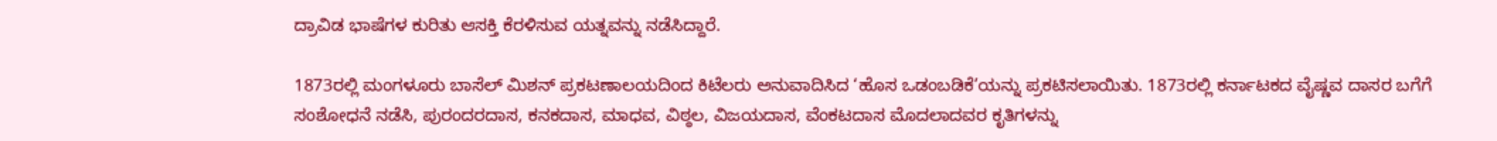ದ್ರಾವಿಡ ಭಾಷೆಗಳ ಕುರಿತು ಆಸಕ್ತಿ ಕೆರಳಿಸುವ ಯತ್ನವನ್ನು ನಡೆಸಿದ್ದಾರೆ.

1873ರಲ್ಲಿ ಮಂಗಳೂರು ಬಾಸೆಲ್ ಮಿಶನ್ ಪ್ರಕಟಣಾಲಯದಿಂದ ಕಿಟೆಲರು ಅನುವಾದಿಸಿದ ‘ಹೊಸ ಒಡಂಬಡಿಕೆ’ಯನ್ನು ಪ್ರಕಟಿಸಲಾಯಿತು. 1873ರಲ್ಲಿ ಕರ್ನಾಟಕದ ವೈಷ್ಣವ ದಾಸರ ಬಗೆಗೆ ಸಂಶೋಧನೆ ನಡೆಸಿ, ಪುರಂದರದಾಸ, ಕನಕದಾಸ, ಮಾಧವ, ವಿಠ್ಠಲ, ವಿಜಯದಾಸ, ವೆಂಕಟದಾಸ ಮೊದಲಾದವರ ಕೃತಿಗಳನ್ನು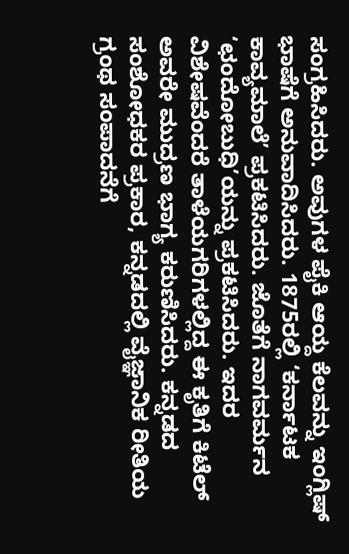ಸಂಗ್ರಹಿಸಿದರು. ಅವುಗಳ ಪೈಕಿ ಆಯ್ದ ಕೆಲವನ್ನು ಇಂಗ್ಲಿಷ್ ಭಾಷೆಗೆ ಅನುವಾದಿಸಿದರು. 1875ರಲ್ಲಿ ‘ಕರ್ನಾಟಕ ಕಾವ್ಯಮಾಲೆ’ ಪ್ರಕಟಿಸಿದರು. ಜೊತೆಗೆ ನಾಗವರ್ಮನ ‘ಛಂದೋಬುಧಿ’ಯನ್ನು ಪ್ರಕಟಿಸಿದರು. ಇದರ ವಿಶೇಷವೆಂದರೆ ತಾಳೆಯಗರಿಗಳಲ್ಲಿದ್ದ ಈ ಕೃತಿಗೆ ಕಿಟೆಲ್ ಅವರೇ ಮುದ್ರಣ ಭಾಗ್ಯ ಕರುಣಿಸಿದರು. ಕನ್ನಡದ ಸಂಶೋಧಕರ ಪ್ರಕಾರ, ಕನ್ನಡದಲ್ಲಿ ವೈಜ್ಞಾನಿಕ ರೀತಿಯ ಗ್ರಂಥ ಸಂಪಾದನೆಗೆ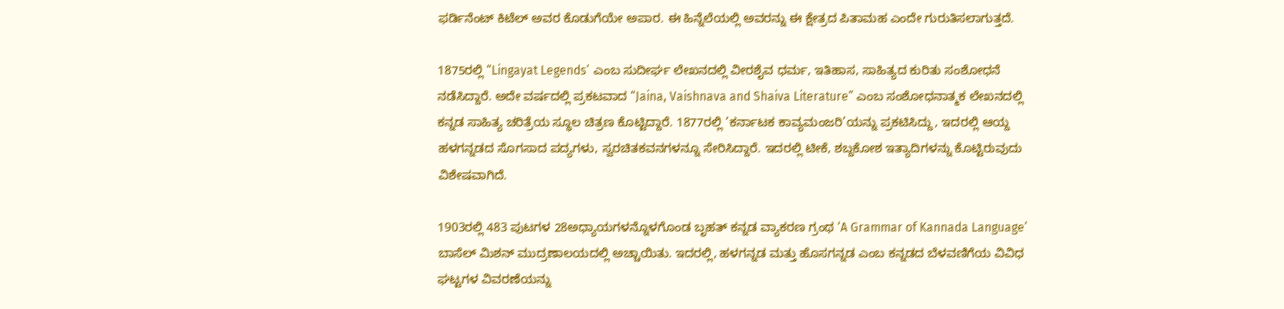ಫರ್ಡಿನೆಂಟ್ ಕಿಟೆಲ್ ಅವರ ಕೊಡುಗೆಯೇ ಅಪಾರ. ಈ ಹಿನ್ನೆಲೆಯಲ್ಲಿ ಅವರನ್ನು ಈ ಕ್ಷೇತ್ರದ ಪಿತಾಮಹ ಎಂದೇ ಗುರುತಿಸಲಾಗುತ್ತದೆ.

1875ರಲ್ಲಿ “Lingayat Legends’ ಎಂಬ ಸುದೀರ್ಘ ಲೇಖನದಲ್ಲಿ ವೀರಶೈವ ಧರ್ಮ, ಇತಿಹಾಸ, ಸಾಹಿತ್ಯದ ಕುರಿತು ಸಂಶೋಧನೆ ನಡೆಸಿದ್ದಾರೆ. ಅದೇ ವರ್ಷದಲ್ಲಿ ಪ್ರಕಟವಾದ “Jaina, Vaishnava and Shaiva Literature” ಎಂಬ ಸಂಶೋಧನಾತ್ಮಕ ಲೇಖನದಲ್ಲಿ ಕನ್ನಡ ಸಾಹಿತ್ಯ ಚರಿತ್ರೆಯ ಸ್ಥೂಲ ಚಿತ್ರಣ ಕೊಟ್ಟಿದ್ದಾರೆ. 1877ರಲ್ಲಿ ‘ಕರ್ನಾಟಕ ಕಾವ್ಯಮಂಜರಿ’ಯನ್ನು ಪ್ರಕಟಿಸಿದ್ದು, ಇದರಲ್ಲಿ ಆಯ್ದ ಹಳಗನ್ನಡದ ಸೊಗಸಾದ ಪದ್ಯಗಳು, ಸ್ವರಚಿತಕವನಗಳನ್ನೂ ಸೇರಿಸಿದ್ದಾರೆ. ಇದರಲ್ಲಿ ಟೀಕೆ, ಶಬ್ದಕೋಶ ಇತ್ಯಾದಿಗಳನ್ನು ಕೊಟ್ಟಿರುವುದು ವಿಶೇಷವಾಗಿದೆ.

1903ರಲ್ಲಿ 483 ಪುಟಗಳ 28ಅಧ್ಯಾಯಗಳನ್ನೊಳಗೊಂಡ ಬೃಹತ್ ಕನ್ನಡ ವ್ಯಾಕರಣ ಗ್ರಂಥ ‘A Grammar of Kannada Language’ ಬಾಸೆಲ್ ಮಿಶನ್ ಮುದ್ರಣಾಲಯದಲ್ಲಿ ಅಚ್ಚಾಯಿತು. ಇದರಲ್ಲಿ, ಹಳಗನ್ನಡ ಮತ್ತು ಹೊಸಗನ್ನಡ ಎಂಬ ಕನ್ನಡದ ಬೆಳವಣಿಗೆಯ ವಿವಿಧ ಘಟ್ಟಗಳ ವಿವರಣೆಯನ್ನು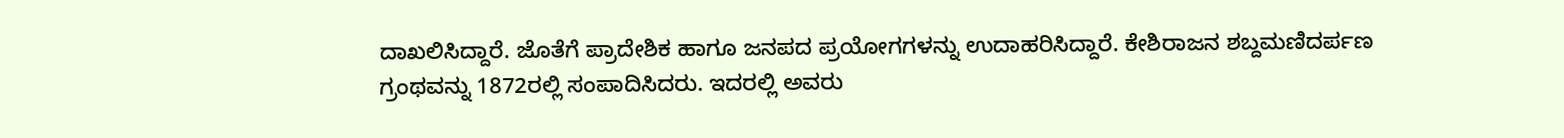ದಾಖಲಿಸಿದ್ದಾರೆ. ಜೊತೆಗೆ ಪ್ರಾದೇಶಿಕ ಹಾಗೂ ಜನಪದ ಪ್ರಯೋಗಗಳನ್ನು ಉದಾಹರಿಸಿದ್ದಾರೆ. ಕೇಶಿರಾಜನ ಶಬ್ದಮಣಿದರ್ಪಣ ಗ್ರಂಥವನ್ನು 1872ರಲ್ಲಿ ಸಂಪಾದಿಸಿದರು. ಇದರಲ್ಲಿ ಅವರು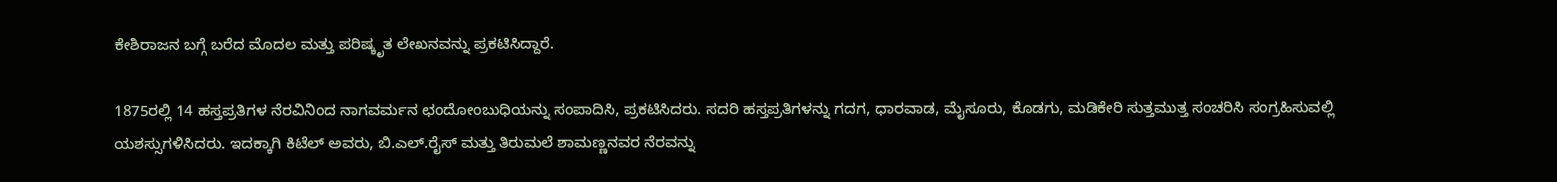ಕೇಶಿರಾಜನ ಬಗ್ಗೆ ಬರೆದ ಮೊದಲ ಮತ್ತು ಪರಿಷ್ಕೃತ ಲೇಖನವನ್ನು ಪ್ರಕಟಿಸಿದ್ದಾರೆ.

1875ರಲ್ಲಿ 14 ಹಸ್ತಪ್ರತಿಗಳ ನೆರವಿನಿಂದ ನಾಗವರ್ಮನ ಛಂದೋಂಬುಧಿಯನ್ನು ಸಂಪಾದಿಸಿ, ಪ್ರಕಟಿಸಿದರು. ಸದರಿ ಹಸ್ತಪ್ರತಿಗಳನ್ನು ಗದಗ, ಧಾರವಾಡ, ಮೈಸೂರು, ಕೊಡಗು, ಮಡಿಕೇರಿ ಸುತ್ತಮುತ್ತ ಸಂಚರಿಸಿ ಸಂಗ್ರಹಿಸುವಲ್ಲಿ ಯಶಸ್ಸುಗಳಿಸಿದರು. ಇದಕ್ಕಾಗಿ ಕಿಟೆಲ್ ಅವರು, ಬಿ.ಎಲ್.ರೈಸ್ ಮತ್ತು ತಿರುಮಲೆ ಶಾಮಣ್ಣನವರ ನೆರವನ್ನು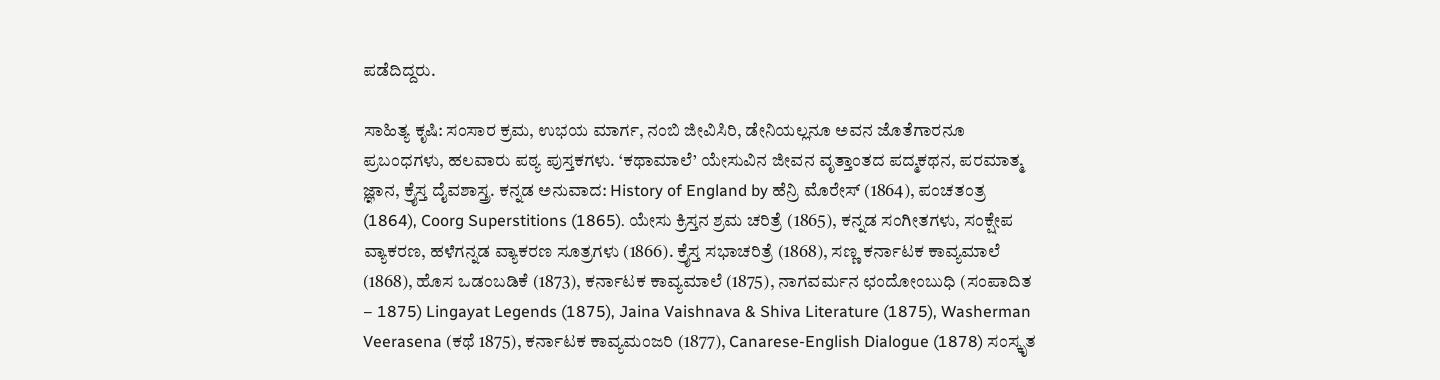ಪಡೆದಿದ್ದರು.

ಸಾಹಿತ್ಯ ಕೃಷಿ: ಸಂಸಾರ ಕ್ರಮ, ಉಭಯ ಮಾರ್ಗ, ನಂಬಿ ಜೀವಿಸಿರಿ, ಡೇನಿಯಲ್ಲನೂ ಅವನ ಜೊತೆಗಾರನೂ ಪ್ರಬಂಧಗಳು, ಹಲವಾರು ಪಠ್ಯ ಪುಸ್ತಕಗಳು. ‘ಕಥಾಮಾಲೆ’ ಯೇಸುವಿನ ಜೀವನ ವೃತ್ತಾಂತದ ಪದ್ಮಕಥನ, ಪರಮಾತ್ಮ ಜ್ಞಾನ, ಕ್ರೈಸ್ತ ದೈವಶಾಸ್ತ್ರ. ಕನ್ನಡ ಅನುವಾದ: History of England by ಹೆನ್ರಿ ಮೊರೇಸ್ (1864), ಪಂಚತಂತ್ರ (1864), Coorg Superstitions (1865). ಯೇಸು ಕ್ರಿಸ್ತನ ಶ್ರಮ ಚರಿತ್ರೆ (1865), ಕನ್ನಡ ಸಂಗೀತಗಳು, ಸಂಕ್ಷೇಪ ವ್ಯಾಕರಣ, ಹಳೆಗನ್ನಡ ವ್ಯಾಕರಣ ಸೂತ್ರಗಳು (1866). ಕ್ರೈಸ್ತ ಸಭಾಚರಿತ್ರೆ (1868), ಸಣ್ಣ ಕರ್ನಾಟಕ ಕಾವ್ಯಮಾಲೆ (1868), ಹೊಸ ಒಡಂಬಡಿಕೆ (1873), ಕರ್ನಾಟಕ ಕಾವ್ಯಮಾಲೆ (1875), ನಾಗವರ್ಮನ ಛಂದೋಂಬುಧಿ (ಸಂಪಾದಿತ – 1875) Lingayat Legends (1875), Jaina Vaishnava & Shiva Literature (1875), Washerman Veerasena (ಕಥೆ 1875), ಕರ್ನಾಟಕ ಕಾವ್ಯಮಂಜರಿ (1877), Canarese-English Dialogue (1878) ಸಂಸ್ಕೃತ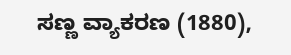ಸಣ್ಣ ವ್ಯಾಕರಣ (1880),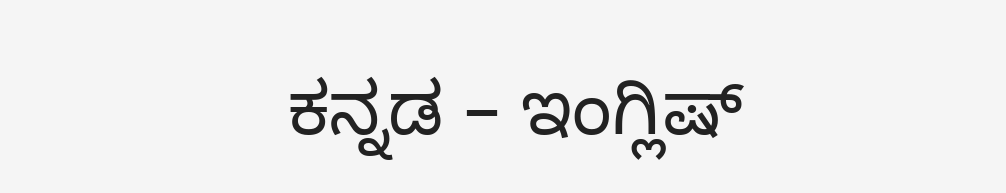ಕನ್ನಡ – ಇಂಗ್ಲಿಷ್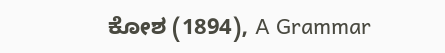ಕೋಶ (1894), A Grammar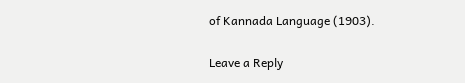of Kannada Language (1903).

Leave a Reply